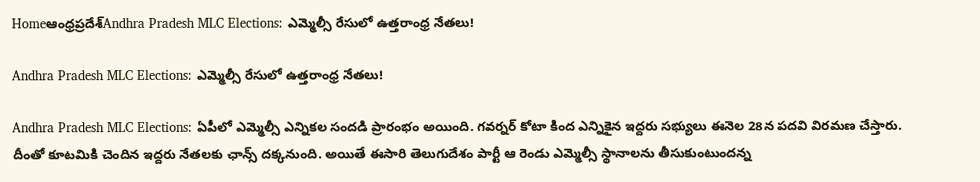Homeఆంధ్రప్రదేశ్‌Andhra Pradesh MLC Elections: ఎమ్మెల్సీ రేసులో ఉత్తరాంధ్ర నేతలు!

Andhra Pradesh MLC Elections: ఎమ్మెల్సీ రేసులో ఉత్తరాంధ్ర నేతలు!

Andhra Pradesh MLC Elections: ఏపీలో ఎమ్మెల్సీ ఎన్నికల సందడి ప్రారంభం అయింది. గవర్నర్ కోటా కింద ఎన్నికైన ఇద్దరు సభ్యులు ఈనెల 28న పదవి విరమణ చేస్తారు. దీంతో కూటమికి చెందిన ఇద్దరు నేతలకు ఛాన్స్ దక్కనుంది. అయితే ఈసారి తెలుగుదేశం పార్టీ ఆ రెండు ఎమ్మెల్సీ స్థానాలను తీసుకుంటుందన్న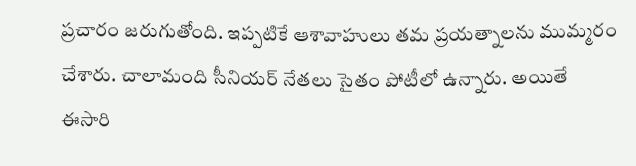ప్రచారం జరుగుతోంది. ఇప్పటికే ఆశావాహులు తమ ప్రయత్నాలను ముమ్మరం చేశారు. చాలామంది సీనియర్ నేతలు సైతం పోటీలో ఉన్నారు. అయితే ఈసారి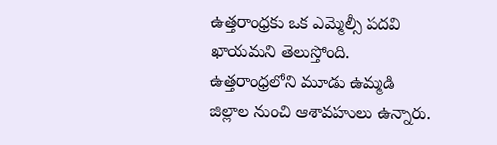ఉత్తరాంధ్రకు ఒక ఎమ్మెల్సీ పదవి ఖాయమని తెలుస్తోంది. ఉత్తరాంధ్రలోని మూడు ఉమ్మడి జిల్లాల నుంచి ఆశావహులు ఉన్నారు.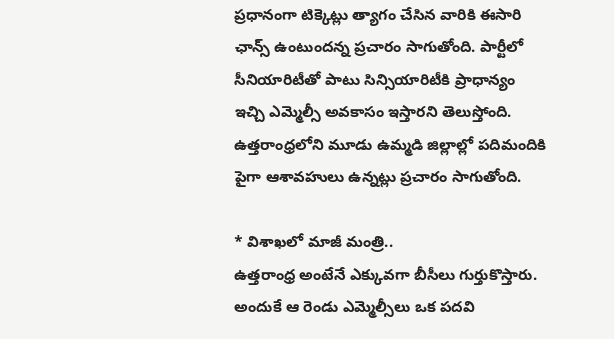ప్రధానంగా టిక్కెట్లు త్యాగం చేసిన వారికి ఈసారి ఛాన్స్ ఉంటుందన్న ప్రచారం సాగుతోంది. పార్టీలో సీనియారిటీతో పాటు సిన్సియారిటీకి ప్రాధాన్యం ఇచ్చి ఎమ్మెల్సీ అవకాసం ఇస్తారని తెలుస్తోంది. ఉత్తరాంధ్రలోని మూడు ఉమ్మడి జిల్లాల్లో పదిమందికి పైగా ఆశావహులు ఉన్నట్లు ప్రచారం సాగుతోంది.

* విశాఖలో మాజీ మంత్రి..
ఉత్తరాంధ్ర అంటేనే ఎక్కువగా బీసీలు గుర్తుకొస్తారు. అందుకే ఆ రెండు ఎమ్మెల్సీలు ఒక పదవి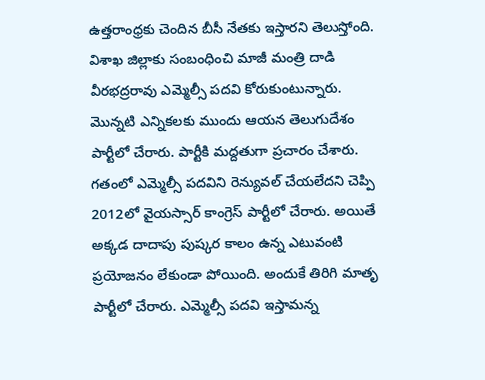ఉత్తరాంధ్రకు చెందిన బీసీ నేతకు ఇస్తారని తెలుస్తోంది. విశాఖ జిల్లాకు సంబంధించి మాజీ మంత్రి దాడి వీరభద్రరావు ఎమ్మెల్సీ పదవి కోరుకుంటున్నారు. మొన్నటి ఎన్నికలకు ముందు ఆయన తెలుగుదేశం పార్టీలో చేరారు. పార్టీకి మద్దతుగా ప్రచారం చేశారు. గతంలో ఎమ్మెల్సీ పదవిని రెన్యువల్ చేయలేదని చెప్పి 2012లో వైయస్సార్ కాంగ్రెస్ పార్టీలో చేరారు. అయితే అక్కడ దాదాపు పుష్కర కాలం ఉన్న ఎటువంటి ప్రయోజనం లేకుండా పోయింది. అందుకే తిరిగి మాతృ పార్టీలో చేరారు. ఎమ్మెల్సీ పదవి ఇస్తామన్న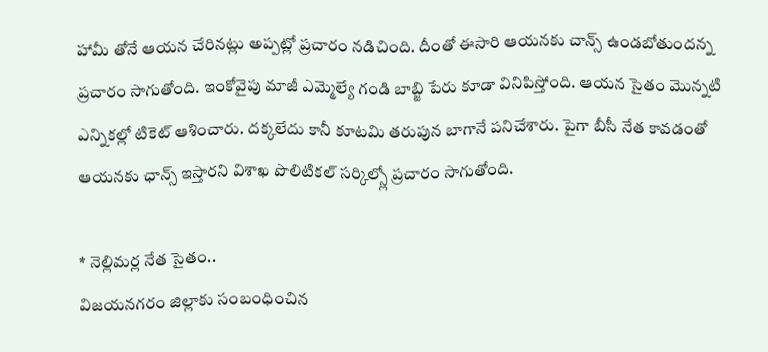హామీ తోనే ఆయన చేరినట్లు అప్పట్లో ప్రచారం నడిచింది. దీంతో ఈసారి ఆయనకు చాన్స్ ఉండబోతుందన్న ప్రచారం సాగుతోంది. ఇంకోవైపు మాజీ ఎమ్మెల్యే గండి బాబ్జి పేరు కూడా వినిపిస్తోంది. ఆయన సైతం మొన్నటి ఎన్నికల్లో టికెట్ ఆశించారు. దక్కలేదు కానీ కూటమి తరుపున బాగానే పనిచేశారు. పైగా బీసీ నేత కావడంతో ఆయనకు ఛాన్స్ ఇస్తారని విశాఖ పొలిటికల్ సర్కిల్స్లో ప్రచారం సాగుతోంది.

* నెల్లిమర్ల నేత సైతం..
విజయనగరం జిల్లాకు సంబంధించిన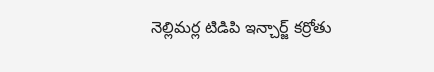నెల్లిమర్ల టిడిపి ఇన్చార్జ్ కర్రోతు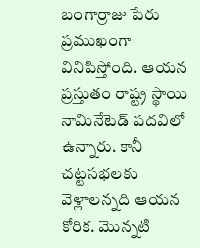బంగార్రాజు పేరు ప్రముఖంగా వినిపిస్తోంది. ఆయన ప్రస్తుతం రాష్ట్ర స్థాయి నామినేటెడ్ పదవిలో ఉన్నారు. కానీ చట్టసభలకు వెళ్లాలన్నది ఆయన కోరిక. మొన్నటి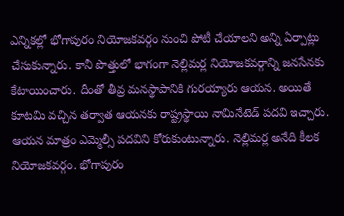ఎన్నికల్లో భోగాపురం నియోజకవర్గం నుంచి పోటీ చేయాలని అన్ని ఏర్పాట్లు చేసుకున్నారు. కానీ పొత్తులో భాగంగా నెల్లిమర్ల నియోజకవర్గాన్ని జనసేనకు కేటాయించారు. దీంతో తీవ్ర మనస్థాపానికి గురయ్యారు ఆయన. అయితే కూటమి వచ్చిన తర్వాత ఆయనకు రాష్ట్రస్థాయి నామినేటెడ్ పదవి ఇచ్చారు. ఆయన మాత్రం ఎమ్మెల్సీ పదవిని కోరుకుంటున్నారు. నెల్లిమర్ల అనేది కీలక నియోజకవర్గం. భోగాపురం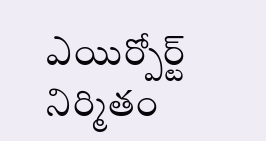ఎయిర్పోర్ట్ నిర్మితం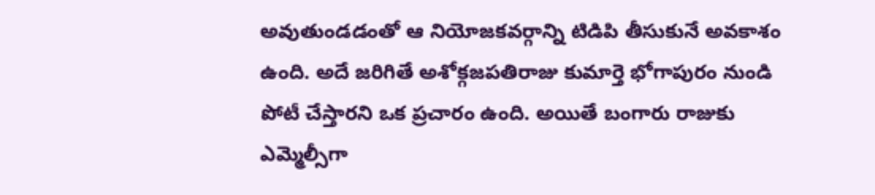అవుతుండడంతో ఆ నియోజకవర్గాన్ని టిడిపి తీసుకునే అవకాశం ఉంది. అదే జరిగితే అశోక్గజపతిరాజు కుమార్తె భోగాపురం నుండి పోటీ చేస్తారని ఒక ప్రచారం ఉంది. అయితే బంగారు రాజుకు ఎమ్మెల్సీగా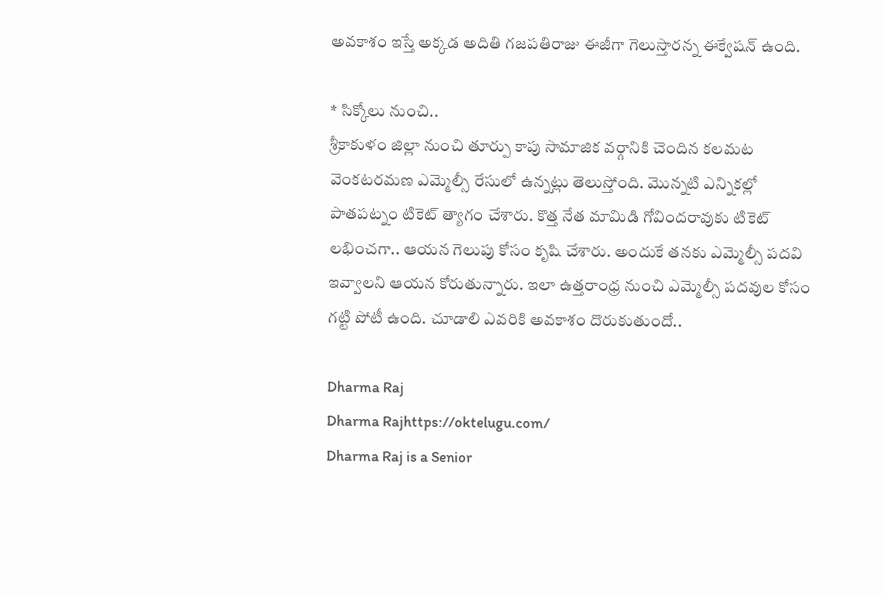అవకాశం ఇస్తే అక్కడ అదితి గజపతిరాజు ఈజీగా గెలుస్తారన్న ఈక్వేషన్ ఉంది.

* సిక్కోలు నుంచి..
శ్రీకాకుళం జిల్లా నుంచి తూర్పు కాపు సామాజిక వర్గానికి చెందిన కలమట వెంకటరమణ ఎమ్మెల్సీ రేసులో ఉన్నట్లు తెలుస్తోంది. మొన్నటి ఎన్నికల్లో పాతపట్నం టికెట్ త్యాగం చేశారు. కొత్త నేత మామిడి గోవిందరావుకు టికెట్ లభించగా.. ఆయన గెలుపు కోసం కృషి చేశారు. అందుకే తనకు ఎమ్మెల్సీ పదవి ఇవ్వాలని ఆయన కోరుతున్నారు. ఇలా ఉత్తరాంధ్ర నుంచి ఎమ్మెల్సీ పదవుల కోసం గట్టి పోటీ ఉంది. చూడాలి ఎవరికి అవకాశం దొరుకుతుందో..

Dharma Raj
Dharma Rajhttps://oktelugu.com/
Dharma Raj is a Senior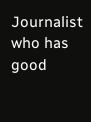Journalist who has good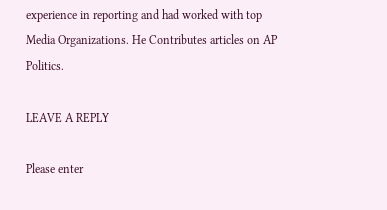experience in reporting and had worked with top Media Organizations. He Contributes articles on AP Politics.

LEAVE A REPLY

Please enter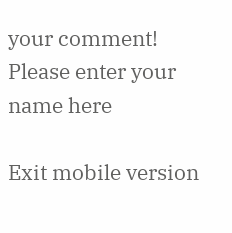your comment!
Please enter your name here

Exit mobile version